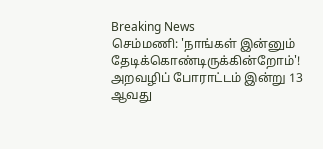Breaking News
செம்மணி: 'நாங்கள் இன்னும் தேடிக்கொண்டிருக்கின்றோம்'! அறவழிப் போராட்டம் இன்று 13 ஆவது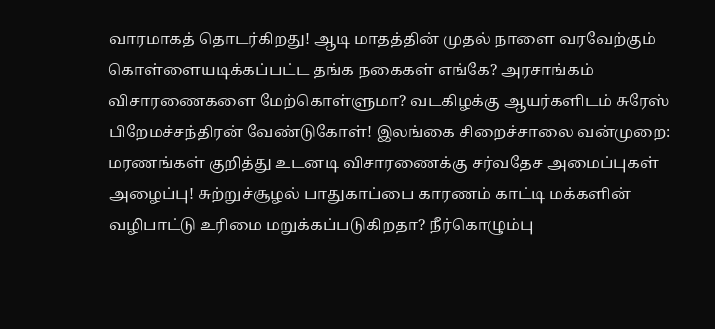வாரமாகத் தொடர்கிறது! ஆடி மாதத்தின் முதல் நாளை வரவேற்கும் கொள்ளையடிக்கப்பட்ட தங்க நகைகள் எங்கே? அரசாங்கம் விசாரணைகளை மேற்கொள்ளுமா? வடகிழக்கு ஆயர்களிடம் சுரேஸ் பிறேமச்சந்திரன் வேண்டுகோள்! இலங்கை சிறைச்சாலை வன்முறை: மரணங்கள் குறித்து உடனடி விசாரணைக்கு சர்வதேச அமைப்புகள் அழைப்பு! சுற்றுச்சூழல் பாதுகாப்பை காரணம் காட்டி மக்களின் வழிபாட்டு உரிமை மறுக்கப்படுகிறதா? நீர்கொழும்பு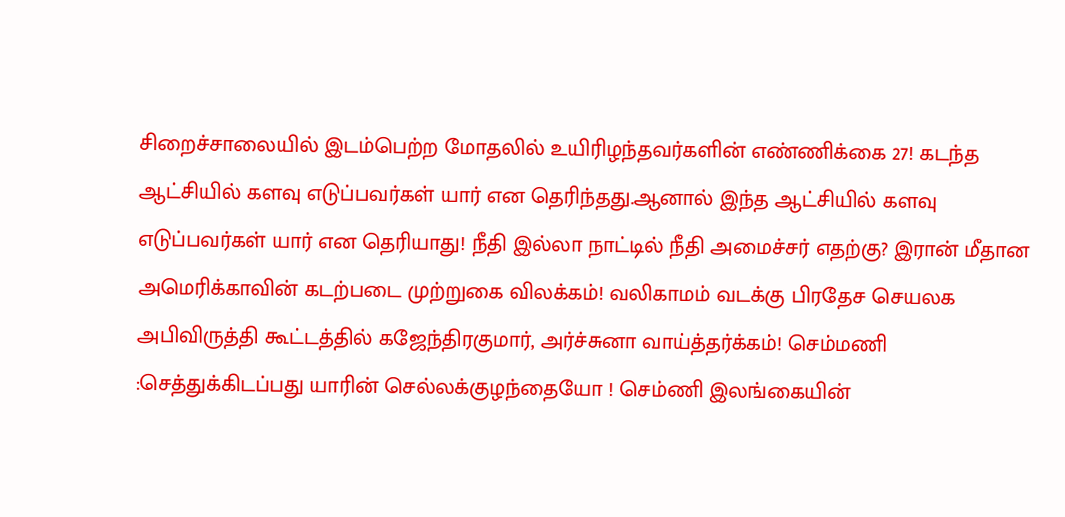சிறைச்சாலையில் இடம்பெற்ற மோதலில் உயிரிழந்தவர்களின் எண்ணிக்கை 27! கடந்த ஆட்சியில் களவு எடுப்பவர்கள் யார் என தெரிந்தது.ஆனால் இந்த ஆட்சியில் களவு எடுப்பவர்கள் யார் என தெரியாது! நீதி இல்லா நாட்டில் நீதி அமைச்சர் எதற்கு? இரான் மீதான அமெரிக்காவின் கடற்படை முற்றுகை விலக்கம்! வலிகாமம் வடக்கு பிரதேச செயலக அபிவிருத்தி கூட்டத்தில் கஜேந்திரகுமார், அர்ச்சுனா வாய்த்தர்க்கம்! செம்மணி :செத்துக்கிடப்பது யாரின் செல்லக்குழந்தையோ ! செம்ணி இலங்கையின்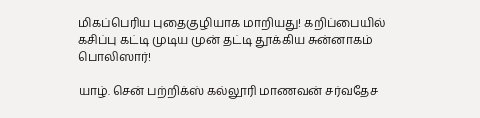மிகப்பெரிய புதைகுழியாக மாறியது! கறிப்பையில் கசிப்பு கட்டி முடிய முன் தட்டி தூக்கிய சுன்னாகம் பொலிஸார்!

யாழ். சென் பற்றிக்ஸ் கல்லூரி மாணவன் சர்வதேச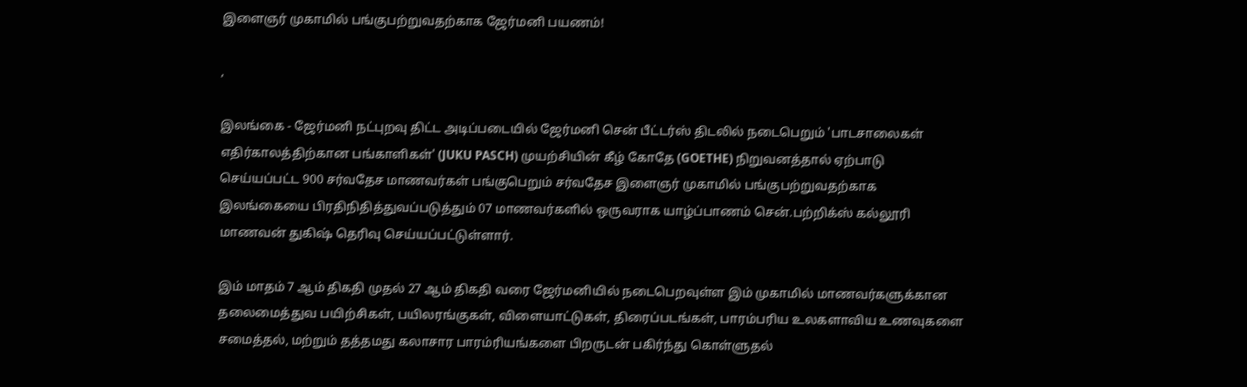இளைஞர் முகாமில் பங்குபற்றுவதற்காக ஜேர்மனி பயணம்!

,

இலங்கை - ஜேர்மனி நட்புறவு திட்ட அடிப்படையில் ஜேர்மனி சென் பீட்டர்ஸ் திடலில் நடைபெறும் 'பாடசாலைகள் எதிர்காலத்திற்கான பங்காளிகள்' (JUKU PASCH) முயற்சியின் கீழ் கோதே (GOETHE) நிறுவனத்தால் ஏற்பாடு செய்யப்பட்ட 900 சர்வதேச மாணவர்கள் பங்குபெறும் சர்வதேச இளைஞர் முகாமில் பங்குபற்றுவதற்காக இலங்கையை பிரதிநிதித்துவப்படுத்தும் 07 மாணவர்களில் ஒருவராக யாழ்ப்பாணம் சென்.பற்றிக்ஸ் கல்லூரி மாணவன் துகிஷ் தெரிவு செய்யப்பட்டுள்ளார்.

இம் மாதம் 7 ஆம் திகதி முதல் 27 ஆம் திகதி வரை ஜேர்மனியில் நடைபெறவுள்ள இம் முகாமில் மாணவர்களுக்கான தலைமைத்துவ பயிற்சிகள், பயிலரங்குகள், விளையாட்டுகள், திரைப்படங்கள், பாரம்பரிய உலகளாவிய உணவுகளை சமைத்தல், மற்றும் தத்தமது கலாசார பாரம்ரியங்களை பிறருடன் பகிர்ந்து கொள்ளுதல்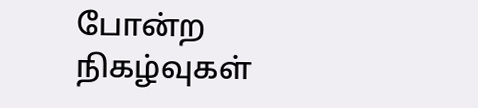போன்ற நிகழ்வுகள்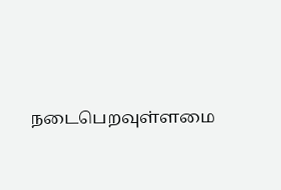நடைபெறவுள்ளமை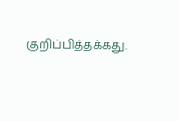குறிப்பித்தக்கது.